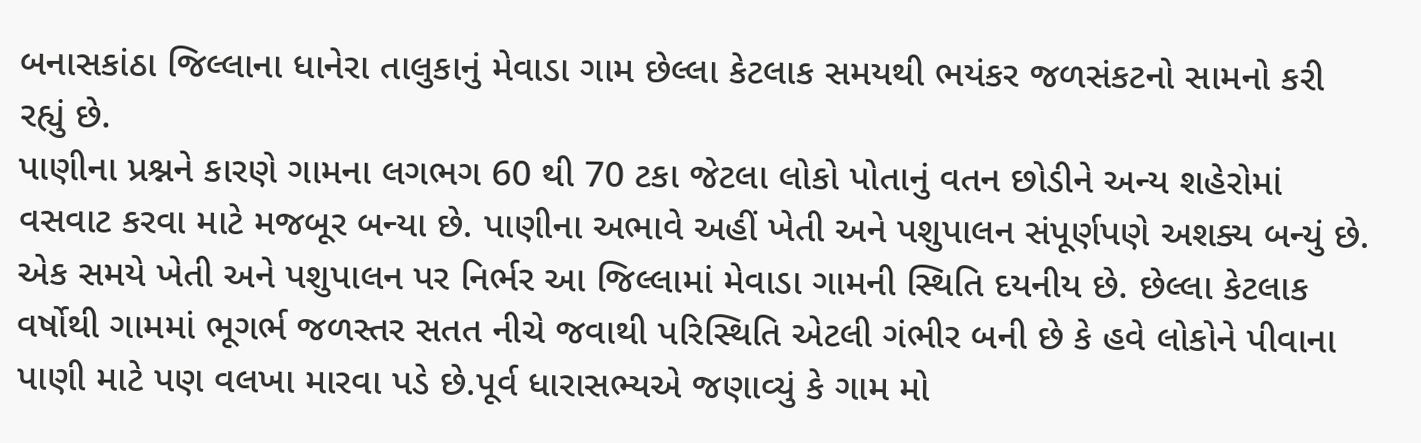બનાસકાંઠા જિલ્લાના ધાનેરા તાલુકાનું મેવાડા ગામ છેલ્લા કેટલાક સમયથી ભયંકર જળસંકટનો સામનો કરી રહ્યું છે.
પાણીના પ્રશ્નને કારણે ગામના લગભગ 60 થી 70 ટકા જેટલા લોકો પોતાનું વતન છોડીને અન્ય શહેરોમાં વસવાટ કરવા માટે મજબૂર બન્યા છે. પાણીના અભાવે અહીં ખેતી અને પશુપાલન સંપૂર્ણપણે અશક્ય બન્યું છે.
એક સમયે ખેતી અને પશુપાલન પર નિર્ભર આ જિલ્લામાં મેવાડા ગામની સ્થિતિ દયનીય છે. છેલ્લા કેટલાક વર્ષોથી ગામમાં ભૂગર્ભ જળસ્તર સતત નીચે જવાથી પરિસ્થિતિ એટલી ગંભીર બની છે કે હવે લોકોને પીવાના પાણી માટે પણ વલખા મારવા પડે છે.પૂર્વ ધારાસભ્યએ જણાવ્યું કે ગામ મો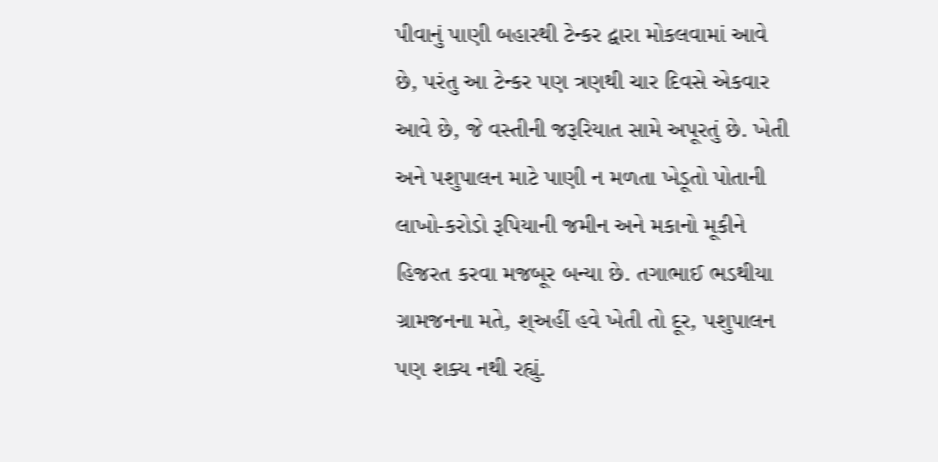પીવાનું પાણી બહારથી ટેન્કર દ્વારા મોકલવામાં આવે છે, પરંતુ આ ટેન્કર પણ ત્રણથી ચાર દિવસે એકવાર આવે છે, જે વસ્તીની જરૂરિયાત સામે અપૂરતું છે. ખેતી અને પશુપાલન માટે પાણી ન મળતા ખેડૂતો પોતાની લાખો-કરોડો રૂપિયાની જમીન અને મકાનો મૂકીને હિજરત કરવા મજબૂર બન્યા છે. તગાભાઈ ભડથીયા ગ્રામજનના મતે, શ્અહીં હવે ખેતી તો દૂર, પશુપાલન પણ શક્ય નથી રહ્યું.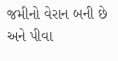જમીનો વેરાન બની છે અને પીવા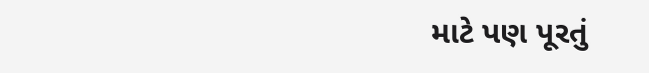માટે પણ પૂરતું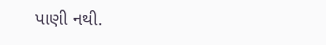પાણી નથી.